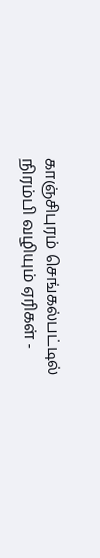காஞ்சிபுரம் செங்கல்பட்டில் நிரம்பி வழியும் ஏரிகள் -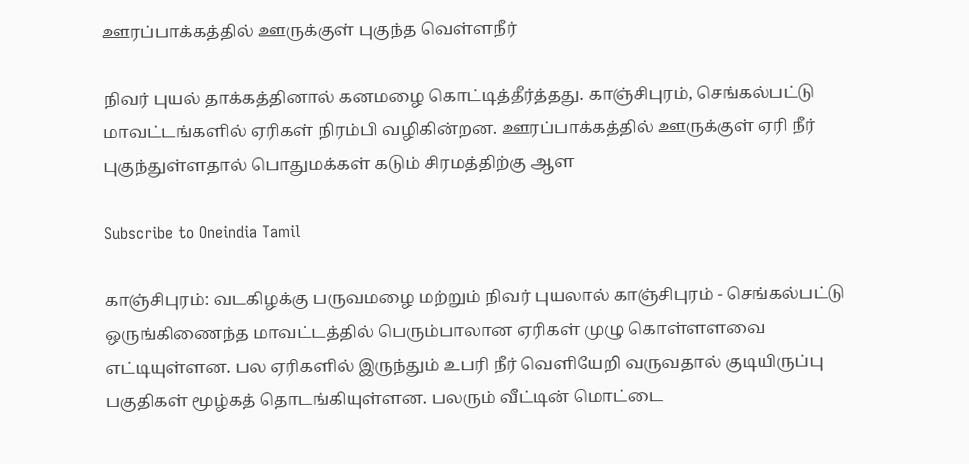ஊரப்பாக்கத்தில் ஊருக்குள் புகுந்த வெள்ளநீர்

நிவர் புயல் தாக்கத்தினால் கனமழை கொட்டித்தீர்த்தது. காஞ்சிபுரம், செங்கல்பட்டு மாவட்டங்களில் ஏரிகள் நிரம்பி வழிகின்றன. ஊரப்பாக்கத்தில் ஊருக்குள் ஏரி நீர் புகுந்துள்ளதால் பொதுமக்கள் கடும் சிரமத்திற்கு ஆள

Subscribe to Oneindia Tamil

காஞ்சிபுரம்: வடகிழக்கு பருவமழை மற்றும் நிவர் புயலால் காஞ்சிபுரம் - செங்கல்பட்டு ஒருங்கிணைந்த மாவட்டத்தில் பெரும்பாலான ஏரிகள் முழு கொள்ளளவை எட்டியுள்ளன. பல ஏரிகளில் இருந்தும் உபரி நீர் வெளியேறி வருவதால் குடியிருப்பு பகுதிகள் மூழ்கத் தொடங்கியுள்ளன. பலரும் வீட்டின் மொட்டை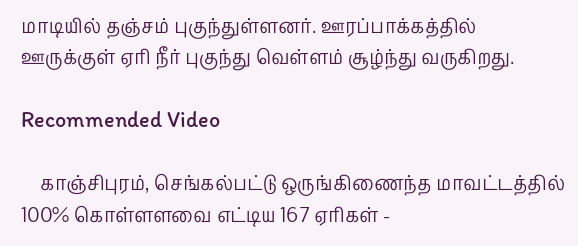மாடியில் தஞ்சம் புகுந்துள்ளனர். ஊரப்பாக்கத்தில் ஊருக்குள் ஏரி நீர் புகுந்து வெள்ளம் சூழ்ந்து வருகிறது.

Recommended Video

    காஞ்சிபுரம், செங்கல்பட்டு ஒருங்கிணைந்த மாவட்டத்தில் 100% கொள்ளளவை எட்டிய 167 ஏரிகள் -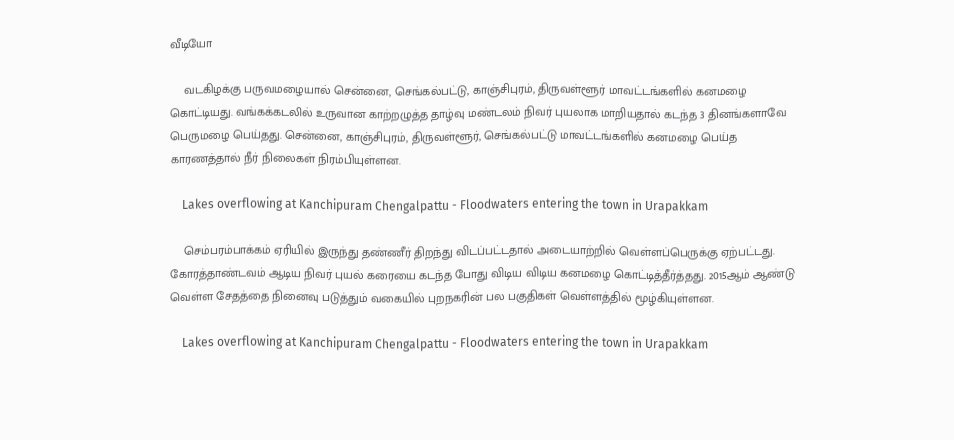வீடியோ

    வடகிழக்கு பருவமழையால் சென்னை, செங்கல்பட்டு, காஞ்சிபுரம், திருவள்ளூர் மாவட்டங்களில் கனமழை கொட்டியது. வங்கக்கடலில் உருவான காற்றழுத்த தாழ்வு மண்டலம் நிவர் புயலாக மாறியதால் கடந்த 3 தினங்களாவே பெருமழை பெய்தது. சென்னை, காஞ்சிபுரம், திருவள்ளூர், செங்கல்பட்டு மாவட்டங்களில் கனமழை பெய்த காரணத்தால் நீர் நிலைகள் நிரம்பியுள்ளன.

    Lakes overflowing at Kanchipuram Chengalpattu - Floodwaters entering the town in Urapakkam

    செம்பரம்பாக்கம் ஏரியில் இருந்து தண்ணீர் திறந்து விடப்பட்டதால் அடையாற்றில் வெள்ளப்பெருக்கு ஏற்பட்டது. கோரத்தாண்டவம் ஆடிய நிவர் புயல் கரையை கடந்த போது விடிய விடிய கனமழை கொட்டித்தீர்த்தது. 2015ஆம் ஆண்டு வெள்ள சேதத்தை நினைவு படுத்தும் வகையில் புறநகரின் பல பகுதிகள் வெள்ளத்தில் மூழ்கியுள்ளன.

    Lakes overflowing at Kanchipuram Chengalpattu - Floodwaters entering the town in Urapakkam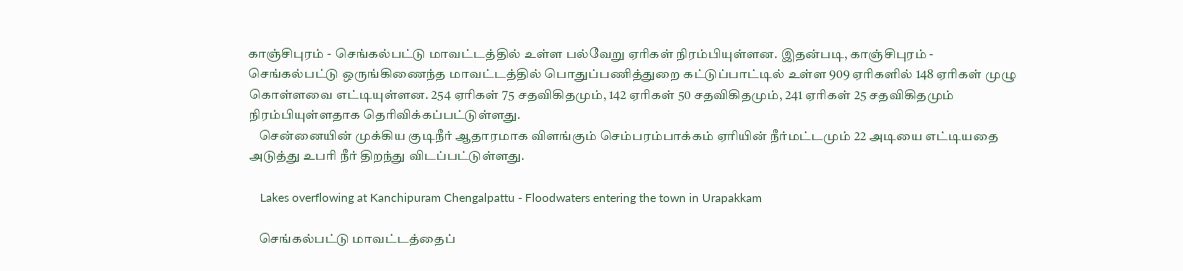காஞ்சிபுரம் - செங்கல்பட்டு மாவட்டத்தில் உள்ள பல்வேறு ஏரிகள் நிரம்பியுள்ளன. இதன்படி, காஞ்சிபுரம் - செங்கல்பட்டு ஒருங்கிணைந்த மாவட்டத்தில் பொதுப்பணித்துறை கட்டுப்பாட்டில் உள்ள 909 ஏரிகளில் 148 ஏரிகள் முழு கொள்ளவை எட்டியுள்ளன. 254 ஏரிகள் 75 சதவிகிதமும், 142 ஏரிகள் 50 சதவிகிதமும், 241 ஏரிகள் 25 சதவிகிதமும் நிரம்பியுள்ளதாக தெரிவிக்கப்பட்டுள்ளது.
    சென்னையின் முக்கிய குடிநீர் ஆதாரமாக விளங்கும் செம்பரம்பாக்கம் ஏரியின் நீர்மட்டமும் 22 அடியை எட்டியதை அடுத்து உபரி நீர் திறந்து விடப்பட்டுள்ளது.

    Lakes overflowing at Kanchipuram Chengalpattu - Floodwaters entering the town in Urapakkam

    செங்கல்பட்டு மாவட்டத்தைப்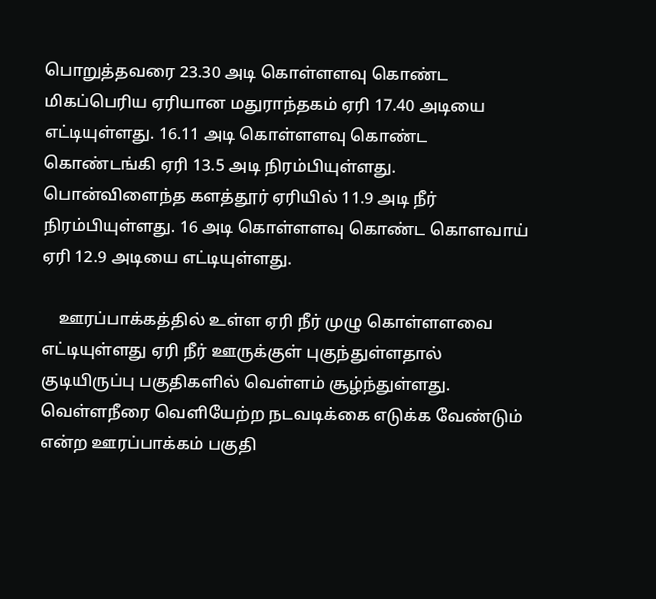பொறுத்தவரை 23.30 அடி கொள்ளளவு கொண்ட மிகப்பெரிய ஏரியான மதுராந்தகம் ஏரி 17.40 அடியை எட்டியுள்ளது. 16.11 அடி கொள்ளளவு கொண்ட கொண்டங்கி ஏரி 13.5 அடி நிரம்பியுள்ளது. பொன்விளைந்த களத்தூர் ஏரியில் 11.9 அடி நீர் நிரம்பியுள்ளது. 16 அடி கொள்ளளவு கொண்ட கொளவாய் ஏரி 12.9 அடியை எட்டியுள்ளது.

    ஊரப்பாக்கத்தில் உள்ள ஏரி நீர் முழு கொள்ளளவை எட்டியுள்ளது ஏரி நீர் ஊருக்குள் புகுந்துள்ளதால் குடியிருப்பு பகுதிகளில் வெள்ளம் சூழ்ந்துள்ளது. வெள்ளநீரை வெளியேற்ற நடவடிக்கை எடுக்க வேண்டும் என்ற ஊரப்பாக்கம் பகுதி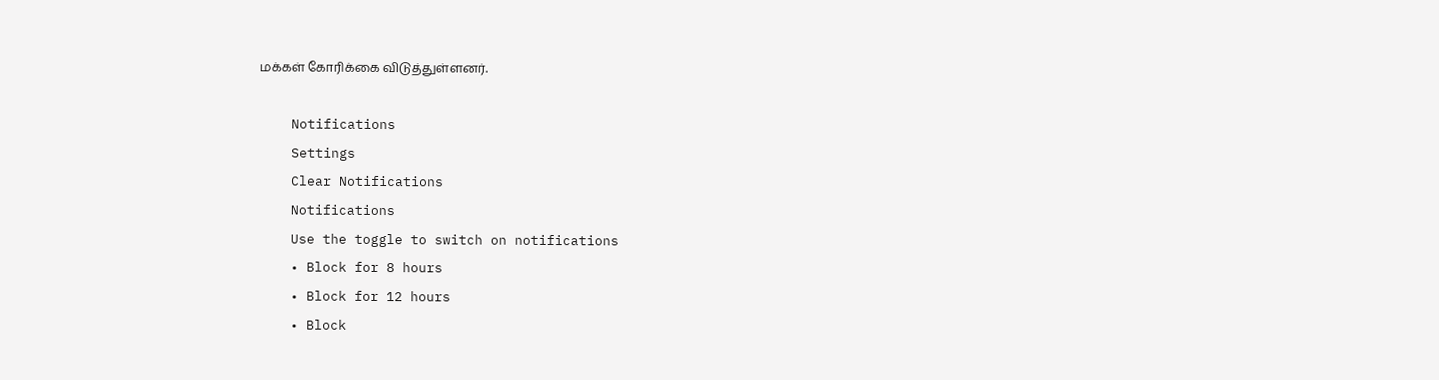மக்கள் கோரிக்கை விடுத்துள்ளனர்.

    Notifications
    Settings
    Clear Notifications
    Notifications
    Use the toggle to switch on notifications
    • Block for 8 hours
    • Block for 12 hours
    • Block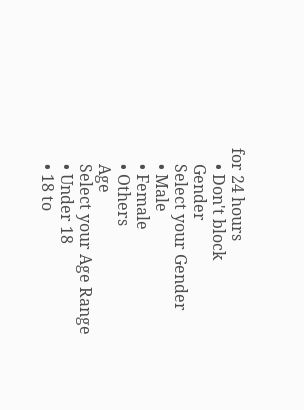for 24 hours
    • Don't block
    Gender
    Select your Gender
    • Male
    • Female
    • Others
    Age
    Select your Age Range
    • Under 18
    • 18 to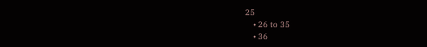25
    • 26 to 35
    • 36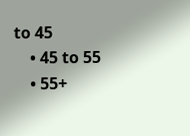to 45
    • 45 to 55
    • 55+